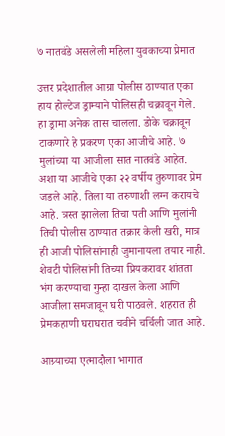७ नातवंडे असलेली महिला युवकाच्या प्रेमात

उत्तर प्रदेशातील आग्रा पोलीस ठाण्यात एका हाय होल्टेज ड्राम्याने पोलिसही चक्रावून गेले. हा ड्रामा अनेक तास चालला. डोके चक्रावून टाकणारे हे प्रकरण एका आजीचे आहे. ७ मुलांच्या या आजीला सात नातवंडे आहेत. अशा या आजीचे एका २२ वर्षीय तुरुणावर प्रेम जडले आहे. तिला या तरुणाशी लग्न करायचे आहे. त्रस्त झालेला तिचा पती आणि मुलांनी तिची पोलीस ठाण्यात तक्रार केली खरी, मात्र ही आजी पोलिसांनाही जुमानायला तयार नाही. शेवटी पोलिसांनी तिच्या प्रियकरावर शांतता भंग करण्याचा गुन्हा दाखल केला आणि आजीला समजावून घरी पाठवले. शहरात ही प्रेमकहाणी घराघरात चवीने चर्चिली जात आहे.

आग्र्याच्या एत्मादौला भागात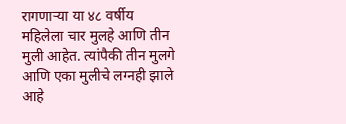रागणाऱ्या या ४८ वर्षीय महिलेला चार मुलहे आणि तीन मुली आहेत. त्यांपैकी तीन मुलगे आणि एका मुलीचे लग्नही झाले आहे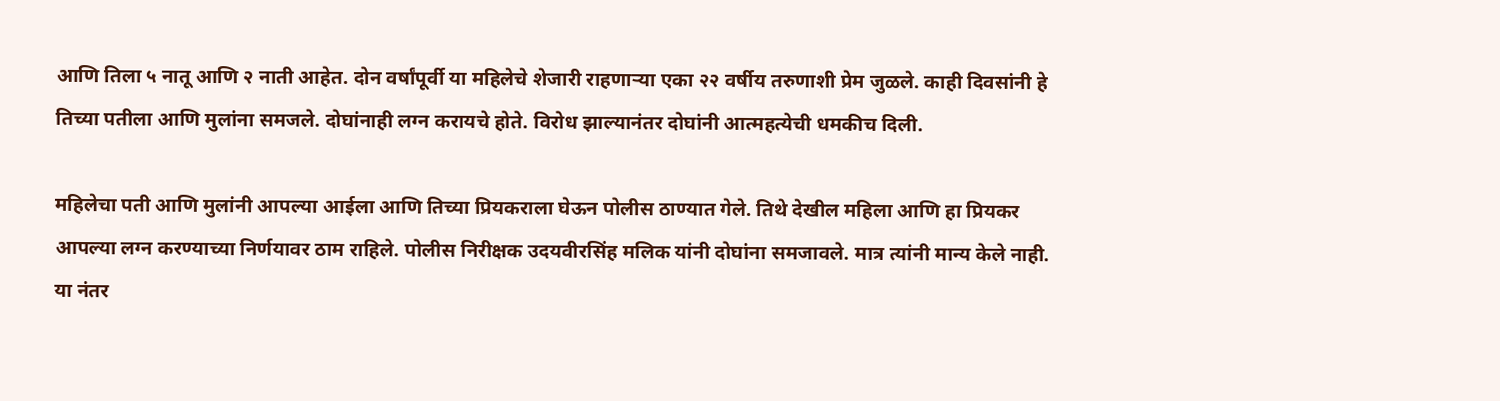आणि तिला ५ नातू आणि २ नाती आहेत. दोन वर्षांपूर्वी या महिलेचे शेजारी राहणाऱ्या एका २२ वर्षीय तरुणाशी प्रेम जुळले. काही दिवसांनी हे तिच्या पतीला आणि मुलांना समजले. दोघांनाही लग्न करायचे होते. विरोध झाल्यानंतर दोघांनी आत्महत्येची धमकीच दिली.

महिलेचा पती आणि मुलांनी आपल्या आईला आणि तिच्या प्रियकराला घेऊन पोलीस ठाण्यात गेले. तिथे देखील महिला आणि हा प्रियकर आपल्या लग्न करण्याच्या निर्णयावर ठाम राहिले. पोलीस निरीक्षक उदयवीरसिंह मलिक यांनी दोघांना समजावले. मात्र त्यांनी मान्य केले नाही. या नंतर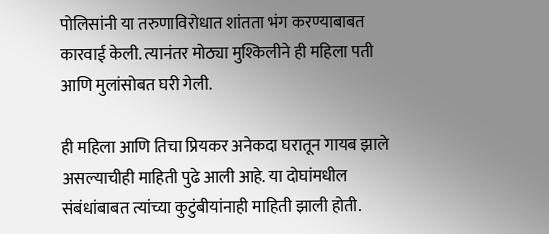पोलिसांनी या तरुणाविरोधात शांतता भंग करण्याबाबत कारवाई केली. त्यानंतर मोठ्या मुश्किलीने ही महिला पती आणि मुलांसोबत घरी गेली.

ही महिला आणि तिचा प्रियकर अनेकदा घरातून गायब झाले असल्याचीही माहिती पुढे आली आहे. या दोघांमधील संबंधांबाबत त्यांच्या कुटुंबीयांनाही माहिती झाली होती.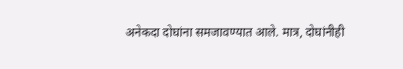अनेकदा दोघांना समजावण्यात आले. मात्र, दोघांनीही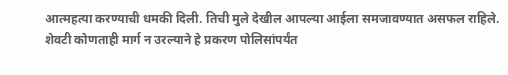आत्महत्या करण्याची धमकी दिली. तिची मुले देखील आपल्या आईला समजावण्यात असफल राहिले. शेवटी कोणताही मार्ग न उरल्याने हे प्रकरण पोलिसांपर्यंत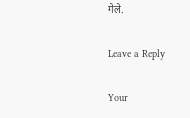गेले.

Leave a Reply

Your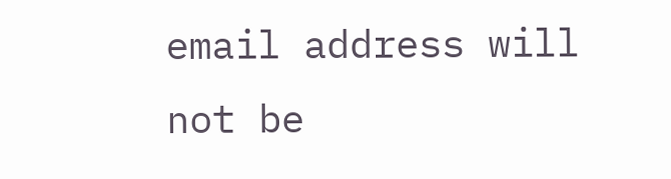email address will not be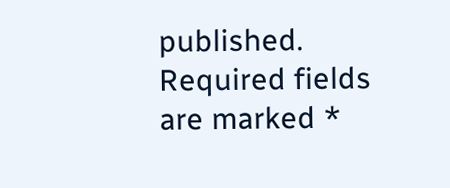published. Required fields are marked *